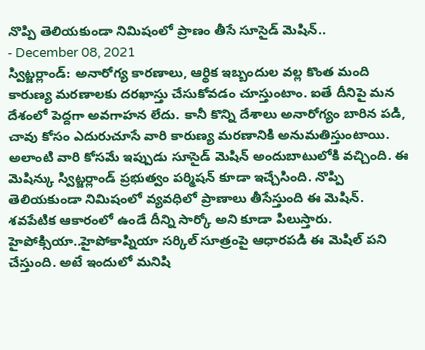నొప్పి తెలియకుండా నిమిషంలో ప్రాణం తీసే సూసైడ్ మెషిన్..
- December 08, 2021
స్విట్జర్లాండ్: అనారోగ్య కారణాలు, ఆర్థిక ఇబ్బందుల వల్ల కొంత మంది కారుణ్య మరణాలకు దరఖాస్తు చేసుకోవడం చూస్తుంటాం. ఐతే దీనిపై మన దేశంలో పెద్దగా అవగాహన లేదు. కానీ కొన్ని దేశాలు అనారోగ్యం బారిన పడి, చావు కోసం ఎదురుచూసే వారి కారుణ్య మరణానికి అనుమతిస్తుంటాయి. అలాంటి వారి కోసమే ఇప్పుడు సూసైడ్ మెషిన్ అందుబాటులోకి వచ్చింది. ఈ మెషిన్కు స్విట్జర్లాండ్ ప్రభుత్వం పర్మిషన్ కూడా ఇచ్చేసింది. నొప్పి తెలియకుండా నిమిషంలో వ్యవధిలో ప్రాణాలు తీసేస్తుంది ఈ మెషిన్. శవపేటిక ఆకారంలో ఉండే దీన్ని సార్కో అని కూడా పిలుస్తారు. హైపోక్సియా..హైపోకాప్నియా సర్కిల్ సూత్రంపై ఆధారపడి ఈ మెషిల్ పని చేస్తుంది. అటే ఇందులో మనిషి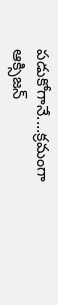పడుకోగానే....క్రమంగా ఆక్సిజన్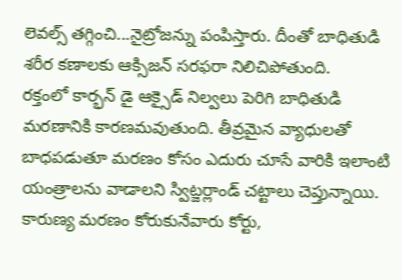లెవల్స్ తగ్గించి...నైట్రోజన్ను పంపిస్తారు. దీంతో బాధితుడి శరీర కణాలకు ఆక్సిజన్ సరఫరా నిలిచిపోతుంది.
రక్తంలో కార్భన్ డై ఆక్సైడ్ నిల్వలు పెరిగి బాధితుడి మరణానికి కారణమవుతుంది. తీవ్రమైన వ్యాధులతో బాధపడుతూ మరణం కోసం ఎదురు చూసే వారికి ఇలాంటి యంత్రాలను వాడాలని స్విట్జర్లాండ్ చట్టాలు చెప్తున్నాయి. కారుణ్య మరణం కోరుకునేవారు కోర్టు,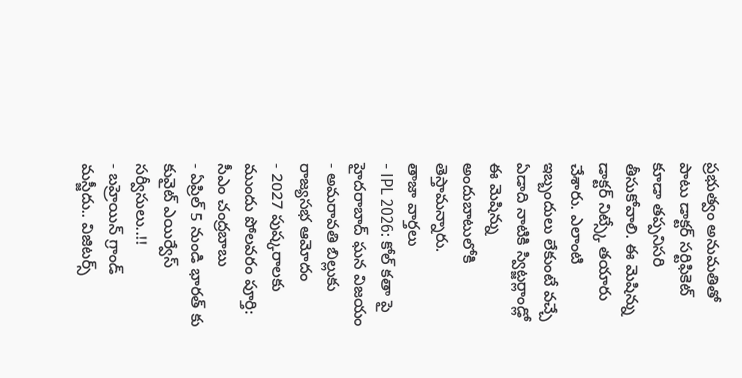ప్రభుత్వం అనుమతితో పాటు డాక్టర్ సర్టిఫికెట్ కూడా తప్పనిసరి తీసుకోవాలి. ఈ మెషిన్ను డాక్టర్ నిట్స్కే తయారు చేశారు. ఎలాంటి ఇబ్బందులు లేకుంటే వచ్చే ఏడాది నాటికి స్విట్జర్లాండ్లో ఈ మెషిన్ను అందుబాటులోకి తెస్తామన్నారు.
తాజా వార్తలు
- IPL 2026: కోల్ కతా పై హైదరాబాద్ ఘన విజయం
- అమరావతి బిల్లుకు రాజ్యసభ ఆమోదం
- 2027 పుష్కరాలకు ముందు పోలవరం పూర్తి: సీఎం చంద్రబాబు
- ఏప్రిల్ 5 నుండి భారత్ కు కువైట్ ఎయిర్వేస్ సర్వీసులు..!!
- బహ్రెయిన్ గ్రాండ్ మస్జీదు.. విజిటర్స్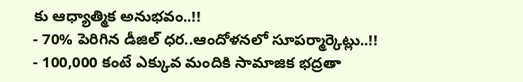కు ఆధ్యాత్మిక అనుభవం..!!
- 70% పెరిగిన డీజిల్ ధర..ఆందోళనలో సూపర్మార్కెట్లు..!!
- 100,000 కంటే ఎక్కువ మందికి సామాజిక భద్రతా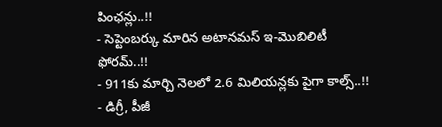పింఛన్లు..!!
- సెప్టెంబర్కు మారిన అటానమస్ ఇ-మొబిలిటీ ఫోరమ్..!!
- 911కు మార్చి నెలలో 2.6 మిలియన్లకు పైగా కాల్స్..!!
- డిగ్రీ, పీజీ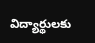విద్యార్థులకు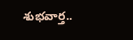శుభవార్త..